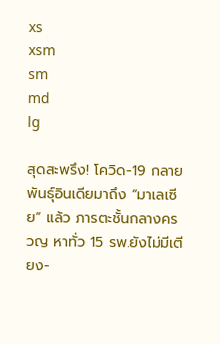xs
xsm
sm
md
lg

สุดสะพรึง! โควิด-19 กลายพันธุ์อินเดียมาถึง “มาเลเซีย” แล้ว ภารตะชั้นกลางครวญ หาทั่ว 15 รพ.ยังไม่มีเตียง-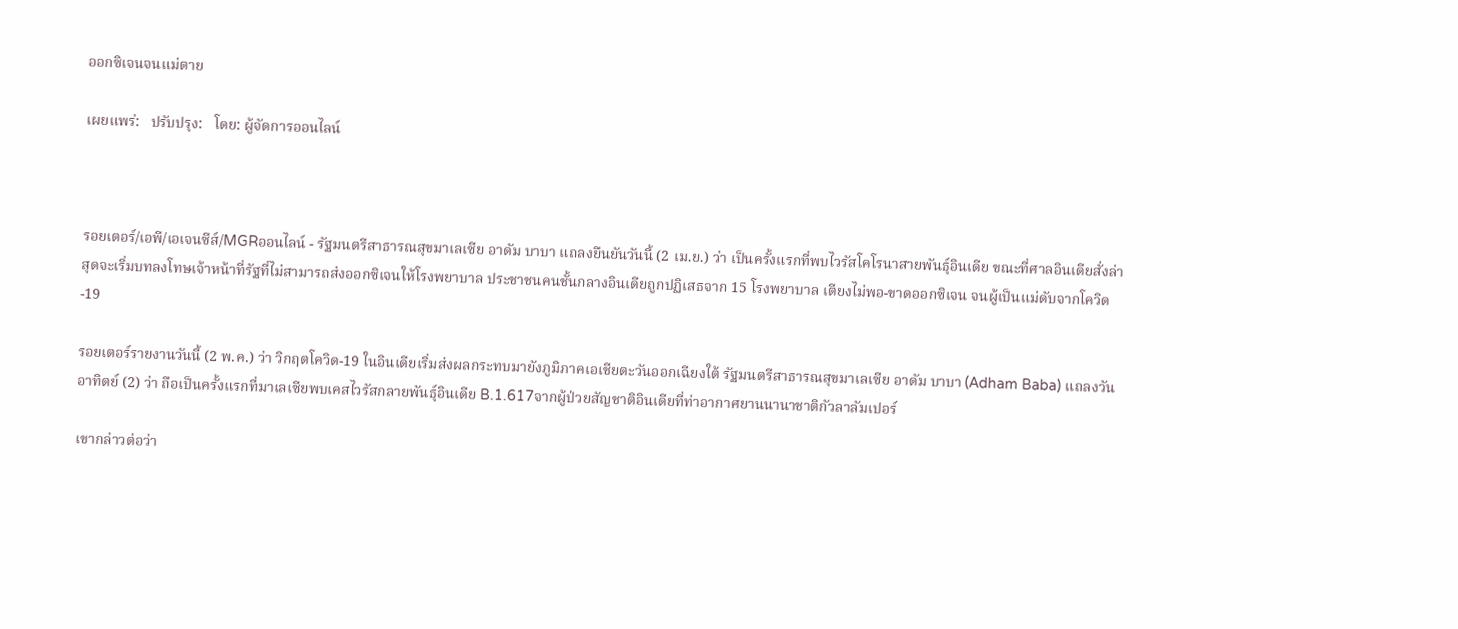ออกซิเจนจนแม่ตาย

เผยแพร่:   ปรับปรุง:   โดย: ผู้จัดการออนไลน์



รอยเตอร์/เอพี/เอเจนซีส์/MGRออนไลน์ - รัฐมนตรีสาธารณสุขมาเลเซีย อาดัม บาบา แถลงยืนยันวันนี้ (2 เม.ย.) ว่า เป็นครั้งแรกที่พบไวรัสโคโรนาสายพันธุ์อินเดีย ขณะที่ศาลอินเดียสั่งล่าสุดจะเริ่มบทลงโทษเจ้าหน้าที่รัฐที่ไม่สามารถส่งออกซิเจนให้โรงพยาบาล ประชาชนคนชั้นกลางอินเดียถูกปฏิเสธจาก 15 โรงพยาบาล เตียงไม่พอ-ขาดออกซิเจน จนผู้เป็นแม่ดับจากโควิด-19

รอยเตอร์รายงานวันนี้ (2 พ.ค.) ว่า วิกฤตโควิด-19 ในอินเดียเริ่มส่งผลกระทบมายังภูมิภาคเอเชียตะวันออกเฉียงใต้ รัฐมนตรีสาธารณสุขมาเลเซีย อาดัม บาบา (Adham Baba) แถลงวันอาทิตย์ (2) ว่า ถือเป็นครั้งแรกที่มาเลเซียพบเคสไวรัสกลายพันธุ์อินเดีย B.1.617จากผู้ป่วยสัญชาติอินเดียที่ท่าอากาศยานนานาชาติกัวลาลัมเปอร์

เขากล่าวต่อว่า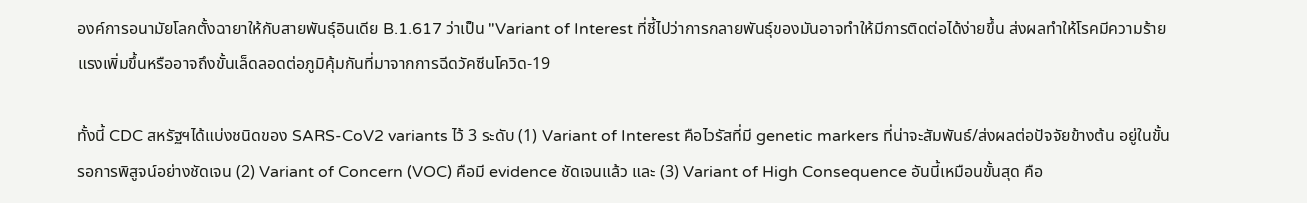องค์การอนามัยโลกตั้งฉายาให้กับสายพันธุ์อินเดีย B.1.617 ว่าเป็น "Variant of Interest ที่ชี้ไปว่าการกลายพันธุ์ของมันอาจทำให้มีการติดต่อได้ง่ายขึ้น ส่งผลทำให้โรคมีความร้ายแรงเพิ่มขึ้นหรืออาจถึงขั้นเล็ดลอดต่อภูมิคุ้มกันที่มาจากการฉีดวัคซีนโควิด-19

ทั้งนี้ CDC สหรัฐฯได้แบ่งชนิดของ SARS-CoV2 variants ไว้ 3 ระดับ (1) Variant of Interest คือไวรัสที่มี genetic markers ที่น่าจะสัมพันธ์/ส่งผลต่อปัจจัยข้างต้น อยู่ในขั้นรอการพิสูจน์อย่างชัดเจน (2) Variant of Concern (VOC) คือมี evidence ชัดเจนแล้ว และ (3) Variant of High Consequence อันนี้เหมือนขั้นสุด คือ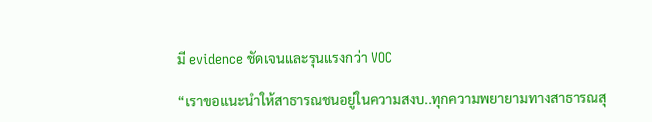มี evidence ชัดเจนและรุนแรงกว่า VOC

“เราขอแนะนำให้สาธารณชนอยู่ในความสงบ..ทุกความพยายามทางสาธารณสุ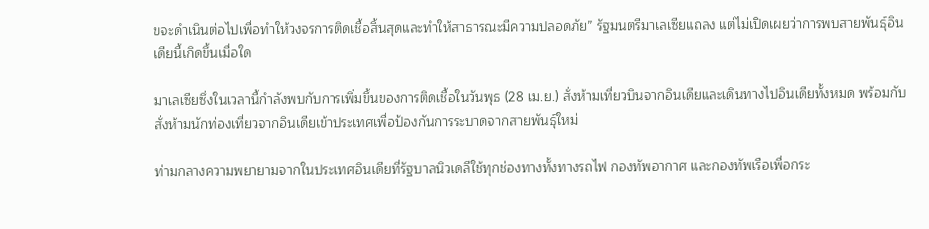ขจะดำเนินต่อไปเพื่อทำให้วงจรการติดเชื้อสิ้นสุดและทำให้สาธารณะมีความปลอดภัย” รัฐมนตรีมาเลเซียแถลง แต่ไม่เปิดเผยว่าการพบสายพันธุ์อินเดียนี้เกิดขึ้นเมื่อใด

มาเลเซียซึ่งในเวลานี้กำลังพบกับการเพิ่มขึ้นของการติดเชื้อในวันพุธ (28 เม.ย.) สั่งห้ามเที่ยวบินจากอินเดียและเดินทางไปอินเดียทั้งหมด พร้อมกับสั่งห้ามนักท่องเที่ยวจากอินเดียเข้าประเทศเพื่อป้องกันการระบาดจากสายพันธุ์ใหม่

ท่ามกลางความพยายามจากในประเทศอินเดียที่รัฐบาลนิวเดลีใช้ทุกช่องทางทั้งทางรถไฟ กองทัพอากาศ และกองทัพเรือเพื่อกระ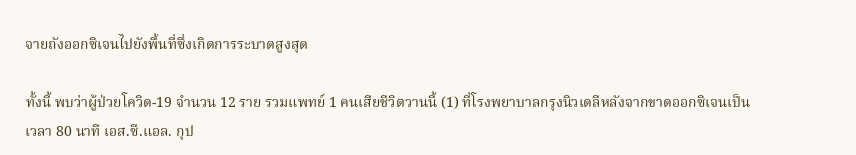จายถังออกซิเจนไปยังพื้นที่ซึ่งเกิดการระบาดสูงสุด

ทั้งนี้ พบว่าผู้ป่วยโควิด-19 จำนวน 12 ราย รวมแพทย์ 1 คนเสียชีวิตวานนี้ (1) ที่โรงพยาบาลกรุงนิวเดลีหลังจากขาดออกซิเจนเป็นเวลา 80 นาที เอส.ซี.แอล. กุป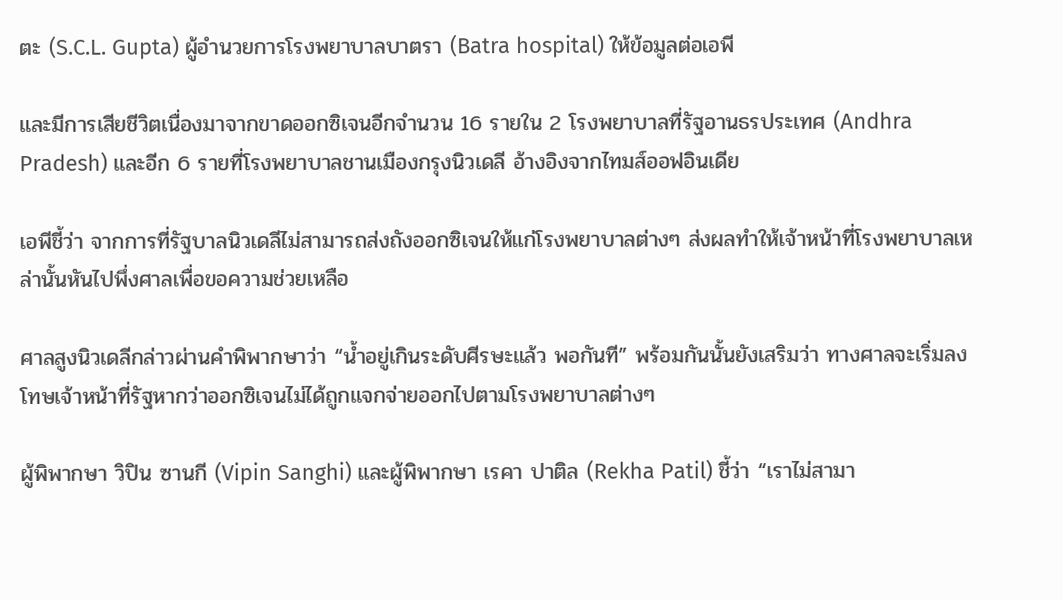ตะ (S.C.L. Gupta) ผู้อำนวยการโรงพยาบาลบาตรา (Batra hospital) ให้ข้อมูลต่อเอพี

และมีการเสียชีวิตเนื่องมาจากขาดออกซิเจนอีกจำนวน 16 รายใน 2 โรงพยาบาลที่รัฐอานธรประเทศ (Andhra Pradesh) และอีก 6 รายที่โรงพยาบาลชานเมืองกรุงนิวเดลี อ้างอิงจากไทมส์ออฟอินเดีย

เอพีชี้ว่า จากการที่รัฐบาลนิวเดลีไม่สามารถส่งถังออกซิเจนให้แก่โรงพยาบาลต่างๆ ส่งผลทำให้เจ้าหน้าที่โรงพยาบาลเหล่านั้นหันไปพึ่งศาลเพื่อขอความช่วยเหลือ

ศาลสูงนิวเดลีกล่าวผ่านคำพิพากษาว่า “น้ำอยู่เกินระดับศีรษะแล้ว พอกันที” พร้อมกันนั้นยังเสริมว่า ทางศาลจะเริ่มลงโทษเจ้าหน้าที่รัฐหากว่าออกซิเจนไม่ได้ถูกแจกจ่ายออกไปตามโรงพยาบาลต่างๆ

ผู้พิพากษา วิปิน ซานกี (Vipin Sanghi) และผู้พิพากษา เรคา ปาติล (Rekha Patil) ชี้ว่า “เราไม่สามา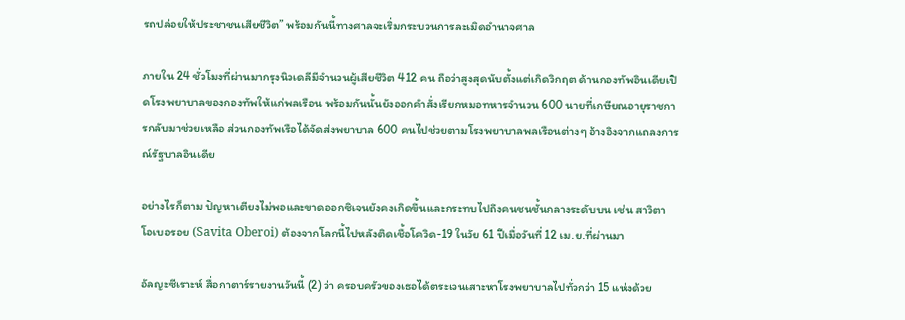รถปล่อยให้ประชาชนเสียชีวิต” พร้อมกันนี้ทางศาลจะเริ่มกระบวนการละเมิดอำนาจศาล

ภายใน 24 ชั่วโมงที่ผ่านมากรุงนิวเดลีมีจำนวนผู้เสียชีวิต 412 คน ถือว่าสูงสุดนับตั้งแต่เกิดวิกฤต ด้านกองทัพอินเดียเปิดโรงพยาบาลของกองทัพให้แก่พลเรือน พร้อมกันนั้นยังออกคำสั่งเรียกหมอทหารจำนวน 600 นายที่เกษียณอายุราชการกลับมาช่วยเหลือ ส่วนกองทัพเรือได้จัดส่งพยาบาล 600 คนไปช่วยตามโรงพยาบาลพลเรือนต่างๆ อ้างอิงจากแถลงการณ์รัฐบาลอินเดีย

อย่างไรก็ตาม ปัญหาเตียงไม่พอและขาดออกซิเจนยังคงเกิดขึ้นและกระทบไปถึงคนชนชั้นกลางระดับบน เช่น สาวิตา โอเบอรอย (Savita Oberoi) ต้องจากโลกนี้ไปหลังติดเชื้อโควิด-19 ในวัย 61 ปีเมื่อวันที่ 12 เม.ย.ที่ผ่านมา

อัลญะซีเราะห์ สื่อกาตาร์รายงานวันนี้ (2) ว่า ครอบครัวของเธอได้ตระเวนเสาะหาโรงพยาบาลไปทั่วกว่า 15 แห่งด้วย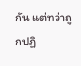กัน แต่ทว่าถูกปฏิ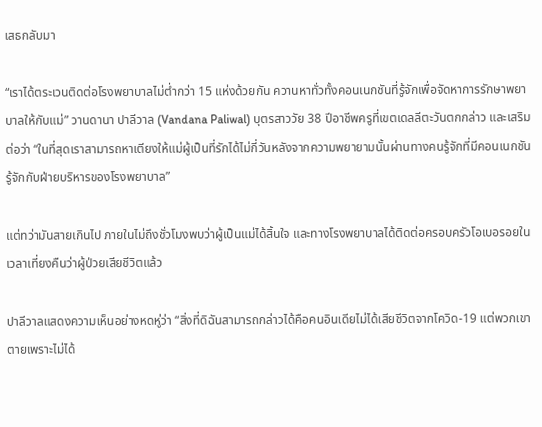เสธกลับมา

“เราได้ตระเวนติดต่อโรงพยาบาลไม่ต่ำกว่า 15 แห่งด้วยกัน ควานหาทั่วทั้งคอนเนกชันที่รู้จักเพื่อจัดหาการรักษาพยาบาลให้กับแม่” วานดานา ปาลีวาล (Vandana Paliwal) บุตรสาววัย 38 ปีอาชีพครูที่เขตเดลลีตะวันตกกล่าว และเสริมต่อว่า “ในที่สุดเราสามารถหาเตียงให้แม่ผู้เป็นที่รักได้ไม่กี่วันหลังจากความพยายามนั้นผ่านทางคนรู้จักที่มีคอนเนกชันรู้จักกับฝ่ายบริหารของโรงพยาบาล”

แต่ทว่ามันสายเกินไป ภายในไม่ถึงชั่วโมงพบว่าผู้เป็นแม่ได้สิ้นใจ และทางโรงพยาบาลได้ติดต่อครอบครัวโอเบอรอยในเวลาเที่ยงคืนว่าผู้ป่วยเสียชีวิตแล้ว

ปาลีวาลแสดงความเห็นอย่างหดหู่ว่า “สิ่งที่ดิฉันสามารถกล่าวได้คือคนอินเดียไม่ได้เสียชีวิตจากโควิด-19 แต่พวกเขาตายเพราะไม่ได้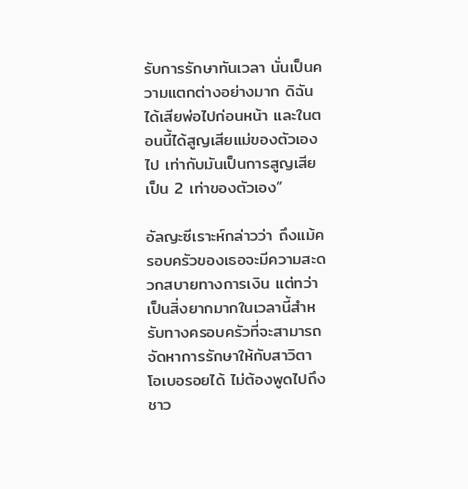รับการรักษาทันเวลา นั่นเป็นความแตกต่างอย่างมาก ดิฉันได้เสียพ่อไปก่อนหน้า และในตอนนี้ได้สูญเสียแม่ของตัวเองไป เท่ากับมันเป็นการสูญเสียเป็น 2 เท่าของตัวเอง”

อัลญะซีเราะห์กล่าวว่า ถึงแม้ครอบครัวของเธอจะมีความสะดวกสบายทางการเงิน แต่ทว่าเป็นสิ่งยากมากในเวลานี้สำหรับทางครอบครัวที่จะสามารถจัดหาการรักษาให้กับสาวิตา โอเบอรอยได้ ไม่ต้องพูดไปถึงชาว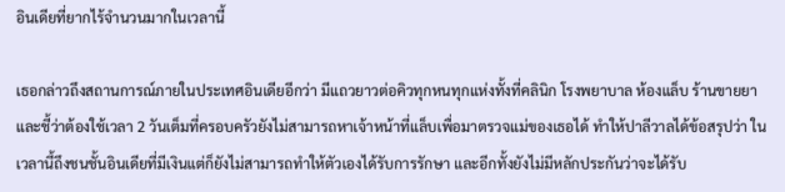อินเดียที่ยากไร้จำนวนมากในเวลานี้

เธอกล่าวถึงสถานการณ์ภายในประเทศอินเดียอีกว่า มีแถวยาวต่อคิวทุกหนทุกแห่งทั้งที่คลินิก โรงพยาบาล ห้องแล็บ ร้านขายยา และชี้ว่าต้องใช้เวลา 2 วันเต็มที่ครอบครัวยังไม่สามารถหาเจ้าหน้าที่แล็บเพื่อมาตรวจแม่ของเธอได้ ทำให้ปาลีวาลได้ข้อสรุปว่า ในเวลานี้ถึงชนชั้นอินเดียที่มีเงินแต่ก็ยังไม่สามารถทำให้ตัวเองได้รับการรักษา และอีกทั้งยังไม่มีหลักประกันว่าจะได้รับ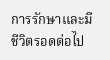การรักษาและมีชีวิตรอดต่อไป